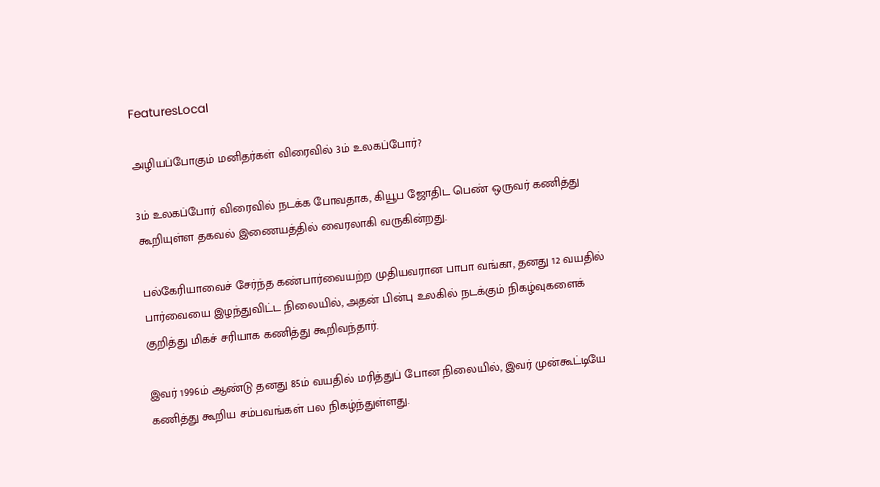FeaturesLocal

அழியப்போகும் மனிதர்கள் விரைவில் 3ம் உலகப்போர்?

3ம் உலகப்போர் விரைவில் நடக்க போவதாக, கியூப ஜோதிட பெண் ஒருவர் கணித்து கூறியுள்ள தகவல் இணையத்தில் வைரலாகி வருகின்றது.

பல்கேரியாவைச் சேர்ந்த கண்பார்வையற்ற முதியவரான பாபா வங்கா, தனது 12 வயதில் பார்வையை இழந்துவிட்ட நிலையில், அதன் பின்பு உலகில் நடக்கும் நிகழ்வுகளைக் குறித்து மிகச் சரியாக கணித்து கூறிவந்தார்.

இவர் 1996ம் ஆண்டு தனது 85ம் வயதில் மரித்துப் போன நிலையில், இவர் முன்கூட்டியே கணித்து கூறிய சம்பவங்கள் பல நிகழ்ந்துள்ளது.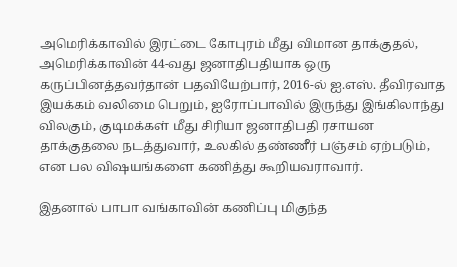அமெரிக்காவில் இரட்டை கோபுரம் மீது விமான தாக்குதல், அமெரிக்காவின் 44-வது ஜனாதிபதியாக ஒரு கருப்பினத்தவர்தான் பதவியேற்பார், 2016-ல் ஐ.எஸ். தீவிரவாத இயக்கம் வலிமை பெறும், ஐரோப்பாவில் இருந்து இங்கிலாந்து விலகும், குடிமக்கள் மீது சிரியா ஜனாதிபதி ரசாயன தாக்குதலை நடத்துவார், உலகில் தண்ணீர் பஞ்சம் ஏற்படும், என பல விஷயங்களை கணித்து கூறியவராவார்.

இதனால் பாபா வங்காவின் கணிப்பு மிகுந்த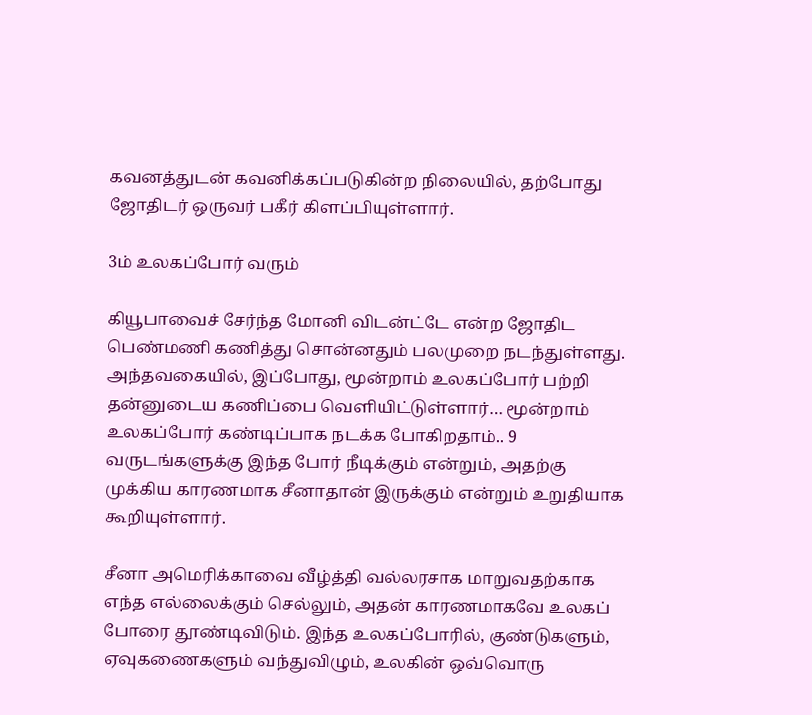கவனத்துடன் கவனிக்கப்படுகின்ற நிலையில், தற்போது ஜோதிடர் ஒருவர் பகீர் கிளப்பியுள்ளார்.

3ம் உலகப்போர் வரும்

கியூபாவைச் சேர்ந்த மோனி விடன்ட்டே என்ற ஜோதிட பெண்மணி கணித்து சொன்னதும் பலமுறை நடந்துள்ளது. அந்தவகையில், இப்போது, மூன்றாம் உலகப்போர் பற்றி தன்னுடைய கணிப்பை வெளியிட்டுள்ளார்… மூன்றாம் உலகப்போர் கண்டிப்பாக நடக்க போகிறதாம்.. 9 வருடங்களுக்கு இந்த போர் நீடிக்கும் என்றும், அதற்கு முக்கிய காரணமாக சீனாதான் இருக்கும் என்றும் உறுதியாக கூறியுள்ளார்.

சீனா அமெரிக்காவை வீழ்த்தி வல்லரசாக மாறுவதற்காக எந்த எல்லைக்கும் செல்லும், அதன் காரணமாகவே உலகப் போரை தூண்டிவிடும். இந்த உலகப்போரில், குண்டுகளும், ஏவுகணைகளும் வந்துவிழும், உலகின் ஒவ்வொரு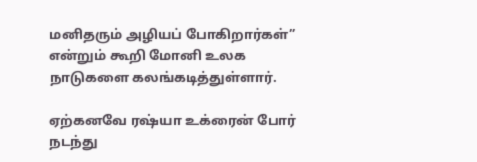மனிதரும் அழியப் போகிறார்கள்” என்றும் கூறி மோனி உலக நாடுகளை கலங்கடித்துள்ளார்.

ஏற்கனவே ரஷ்யா உக்ரைன் போர் நடந்து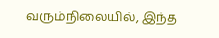வரும்நிலையில், இந்த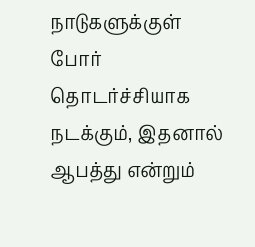நாடுகளுக்குள் போர் தொடர்ச்சியாக நடக்கும், இதனால் ஆபத்து என்றும்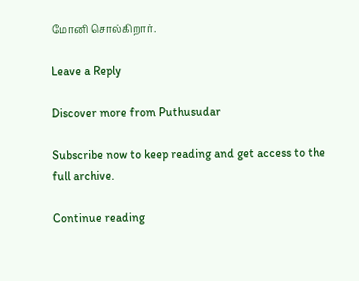மோனி சொல்கிறார்.

Leave a Reply

Discover more from Puthusudar

Subscribe now to keep reading and get access to the full archive.

Continue reading